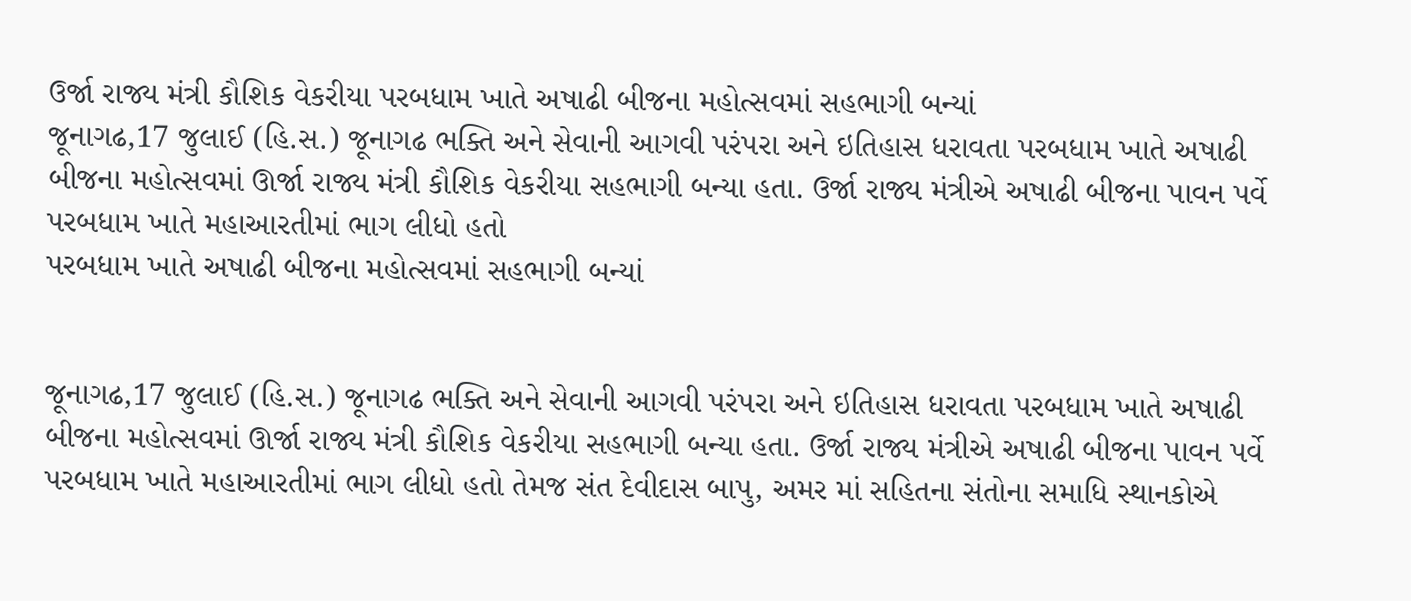ઉર્જા રાજ્ય મંત્રી કૌશિક વેકરીયા પરબધામ ખાતે અષાઢી બીજના મહોત્સવમાં સહભાગી બન્યાં
જૂનાગઢ,17 જુલાઈ (હિ.સ.) જૂનાગઢ ભક્તિ અને સેવાની આગવી પરંપરા અને ઇતિહાસ ધરાવતા પરબધામ ખાતે અષાઢી બીજના મહોત્સવમાં ઊર્જા રાજ્ય મંત્રી કૌશિક વેકરીયા સહભાગી બન્યા હતા. ઉર્જા રાજ્ય મંત્રીએ અષાઢી બીજના પાવન પર્વે પરબધામ ખાતે મહાઆરતીમાં ભાગ લીધો હતો
પરબધામ ખાતે અષાઢી બીજના મહોત્સવમાં સહભાગી બન્યાં


જૂનાગઢ,17 જુલાઈ (હિ.સ.) જૂનાગઢ ભક્તિ અને સેવાની આગવી પરંપરા અને ઇતિહાસ ધરાવતા પરબધામ ખાતે અષાઢી બીજના મહોત્સવમાં ઊર્જા રાજ્ય મંત્રી કૌશિક વેકરીયા સહભાગી બન્યા હતા. ઉર્જા રાજ્ય મંત્રીએ અષાઢી બીજના પાવન પર્વે પરબધામ ખાતે મહાઆરતીમાં ભાગ લીધો હતો તેમજ સંત દેવીદાસ બાપુ, અમર માં સહિતના સંતોના સમાધિ સ્થાનકોએ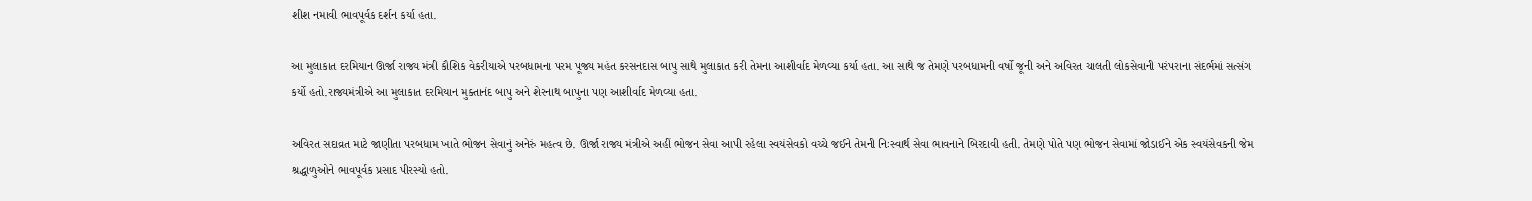શીશ નમાવી ભાવપૂર્વક દર્શન કર્યા હતા.

આ મુલાકાત દરમિયાન ઊર્જા રાજ્ય મંત્રી કૌશિક વેકરીયાએ પરબધામના પરમ પૂજ્ય મહંત કરસનદાસ બાપુ સાથે મુલાકાત કરી તેમના આશીર્વાદ મેળવ્યા કર્યા હતા. આ સાથે જ તેમણે પરબધામની વર્ષો જૂની અને અવિરત ચાલતી લોકસેવાની પરંપરાના સંદર્ભમાં સત્સંગ કર્યો હતો.રાજ્યમંત્રીએ આ મુલાકાત દરમિયાન મુક્તાનંદ બાપુ અને શેરનાથ બાપુના પણ આશીર્વાદ મેળવ્યા હતા.

અવિરત સદાવ્રત માટે જાણીતા પરબધામ ખાતે ભોજન સેવાનું અનેરું મહત્વ છે. ઊર્જા રાજ્ય મંત્રીએ અહીં ભોજન સેવા આપી રહેલા સ્વયંસેવકો વચ્ચે જઈને તેમની નિઃસ્વાર્થ સેવા ભાવનાને બિરદાવી હતી. તેમણે પોતે પણ ભોજન સેવામાં જોડાઈને એક સ્વયંસેવકની જેમ શ્રદ્ધાળુઓને ભાવપૂર્વક પ્રસાદ પીરસ્યો હતો.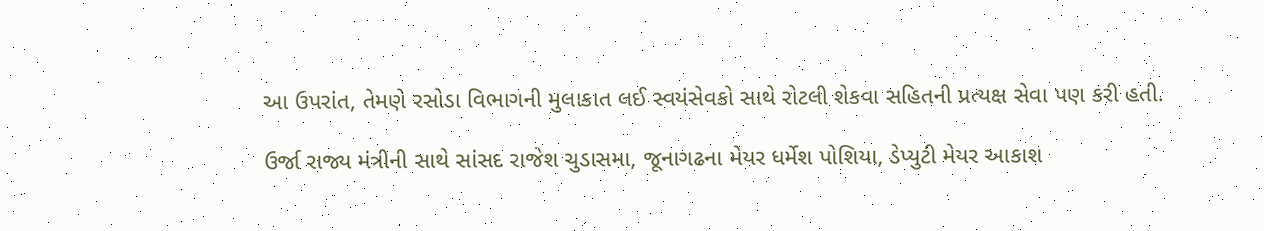આ ઉપરાંત, તેમણે રસોડા વિભાગની મુલાકાત લઈ સ્વયંસેવકો સાથે રોટલી શેકવા સહિતની પ્રત્યક્ષ સેવા પણ કરી હતી.

ઉર્જા રાજ્ય મંત્રીની સાથે સાંસદ રાજેશ ચુડાસમા, જૂનાગઢના મેયર ધર્મેશ પોશિયા, ડેપ્યુટી મેયર આકાશ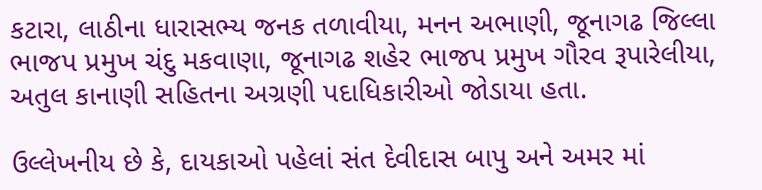કટારા, લાઠીના ધારાસભ્ય જનક તળાવીયા, મનન અભાણી, જૂનાગઢ જિલ્લા ભાજપ પ્રમુખ ચંદુ મકવાણા, જૂનાગઢ શહેર ભાજપ પ્રમુખ ગૌરવ રૂપારેલીયા, અતુલ કાનાણી સહિતના અગ્રણી પદાધિકારીઓ જોડાયા હતા.

ઉલ્લેખનીય છે કે, દાયકાઓ પહેલાં સંત દેવીદાસ બાપુ અને અમર માં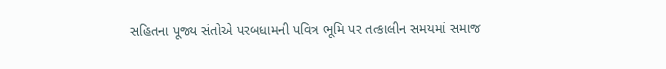સહિતના પૂજ્ય સંતોએ પરબધામની પવિત્ર ભૂમિ પર તત્કાલીન સમયમાં સમાજ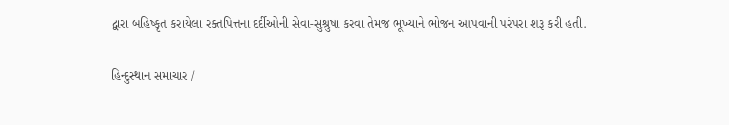દ્વારા બહિષ્કૃત કરાયેલા રક્તપિત્તના દર્દીઓની સેવા-સુશ્રુષા કરવા તેમજ ભૂખ્યાને ભોજન આપવાની પરંપરા શરૂ કરી હતી.

હિન્દુસ્થાન સમાચાર /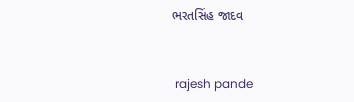ભરતસિંહ જાદવ


 rajesh pande